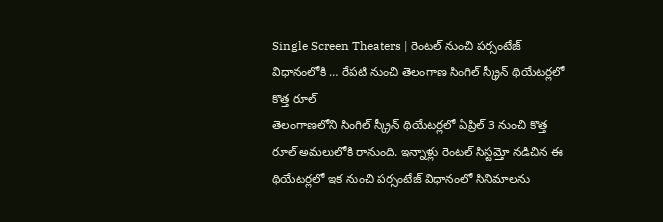Single Screen Theaters | రెంటల్ నుంచి పర్సంటేజ్ విధానంలోకి … రేపటి నుంచి తెలంగాణ సింగిల్ స్క్రీన్ థియేటర్లలో కొత్త రూల్
తెలంగాణలోని సింగిల్ స్క్రీన్ థియేటర్లలో ఏప్రిల్ 3 నుంచి కొత్త రూల్ అమలులోకి రానుంది. ఇన్నాళ్లు రెంటల్ సిస్టమ్తో నడిచిన ఈ థియేటర్లలో ఇక నుంచి పర్సంటేజ్ విధానంలో సినిమాలను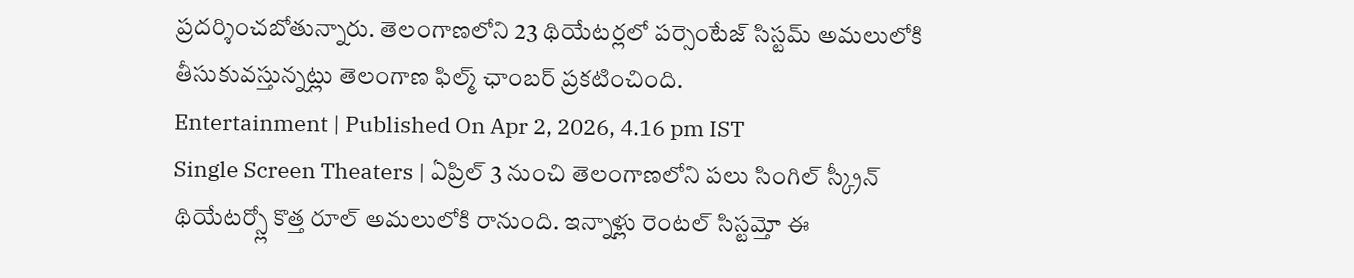ప్రదర్శించబోతున్నారు. తెలంగాణలోని 23 థియేటర్లలో పర్సెంటేజ్ సిస్టమ్ అమలులోకి తీసుకువస్తున్నట్లు తెలంగాణ ఫిల్మ్ ఛాంబర్ ప్రకటించింది.
Entertainment | Published On Apr 2, 2026, 4.16 pm IST
Single Screen Theaters | ఏప్రిల్ 3 నుంచి తెలంగాణలోని పలు సింగిల్ స్క్రీన్ థియేటర్స్లో కొత్త రూల్ అమలులోకి రానుంది. ఇన్నాళ్లు రెంటల్ సిస్టమ్తో ఈ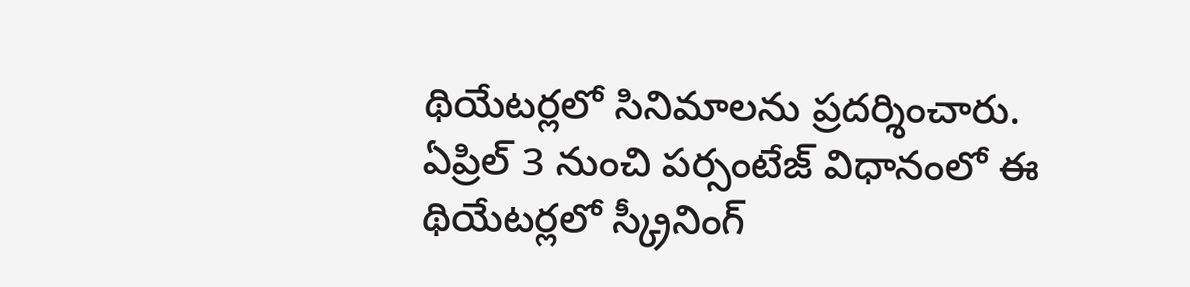థియేటర్లలో సినిమాలను ప్రదర్శించారు. ఏప్రిల్ 3 నుంచి పర్సంటేజ్ విధానంలో ఈ థియేటర్లలో స్క్రీనింగ్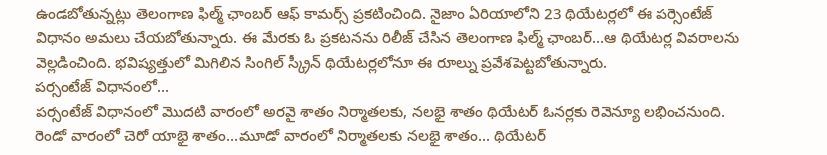ఉండబోతున్నట్లు తెలంగాణ ఫిల్మ్ ఛాంబర్ ఆఫ్ కామర్స్ ప్రకటించింది. నైజాం ఏరియాలోని 23 థియేటర్లలో ఈ పర్సెంటేజ్ విధానం అమలు చేయబోతున్నారు. ఈ మేరకు ఓ ప్రకటనను రిలీజ్ చేసిన తెలంగాణ ఫిల్మ్ ఛాంబర్...ఆ థియేటర్ల వివరాలను వెల్లడించింది. భవిష్యత్తులో మిగిలిన సింగిల్ స్క్రీన్ థియేటర్లలోనూ ఈ రూల్ను ప్రవేశపెట్టబోతున్నారు.
పర్సంటేజ్ విధానంలో...
పర్సంటేజ్ విధానంలో మొదటి వారంలో అరవై శాతం నిర్మాతలకు, నలభై శాతం థియేటర్ ఓనర్లకు రెవెన్యూ లభించనుంది. రెండో వారంలో చెరో యాభై శాతం...మూడో వారంలో నిర్మాతలకు నలభై శాతం... థియేటర్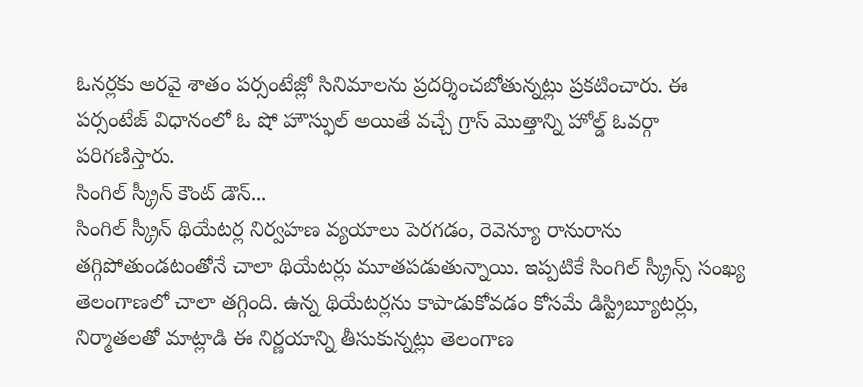ఓనర్లకు అరవై శాతం పర్సంటేజ్లో సినిమాలను ప్రదర్శించబోతున్నట్లు ప్రకటించారు. ఈ పర్సంటేజ్ విధానంలో ఓ షో హౌస్ఫుల్ అయితే వచ్చే గ్రాస్ మొత్తాన్ని హోల్డ్ ఓవర్గా పరిగణిస్తారు.
సింగిల్ స్క్రీన్ కౌంట్ డౌన్...
సింగిల్ స్క్రీన్ థియేటర్ల నిర్వహణ వ్యయాలు పెరగడం, రెవెన్యూ రానురాను తగ్గిపోతుండటంతోనే చాలా థియేటర్లు మూతపడుతున్నాయి. ఇప్పటికే సింగిల్ స్క్రీన్స్ సంఖ్య తెలంగాణలో చాలా తగ్గింది. ఉన్న థియేటర్లను కాపాడుకోవడం కోసమే డిస్ట్రిబ్యూటర్లు, నిర్మాతలతో మాట్లాడి ఈ నిర్ణయాన్ని తీసుకున్నట్లు తెలంగాణ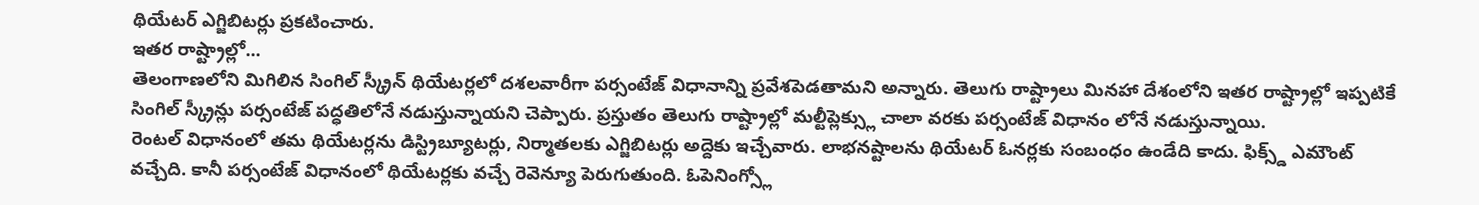థియేటర్ ఎగ్జిబిటర్లు ప్రకటించారు.
ఇతర రాష్ట్రాల్లో...
తెలంగాణలోని మిగిలిన సింగిల్ స్క్రీన్ థియేటర్లలో దశలవారీగా పర్సంటేజ్ విధానాన్ని ప్రవేశపెడతామని అన్నారు. తెలుగు రాష్ట్రాలు మినహా దేశంలోని ఇతర రాష్ట్రాల్లో ఇప్పటికే సింగిల్ స్క్రీన్లు పర్సంటేజ్ పద్ధతిలోనే నడుస్తున్నాయని చెప్పారు. ప్రస్తుతం తెలుగు రాష్ట్రాల్లో మల్టీప్లెక్స్లు చాలా వరకు పర్సంటేజ్ విధానం లోనే నడుస్తున్నాయి.
రెంటల్ విధానంలో తమ థియేటర్లను డిస్ట్రిబ్యూటర్లు, నిర్మాతలకు ఎగ్జిబిటర్లు అద్దెకు ఇచ్చేవారు. లాభనష్టాలను థియేటర్ ఓనర్లకు సంబంధం ఉండేది కాదు. ఫిక్స్డ్ ఎమౌంట్ వచ్చేది. కానీ పర్సంటేజ్ విధానంలో థియేటర్లకు వచ్చే రెవెన్యూ పెరుగుతుంది. ఓపెనింగ్స్లో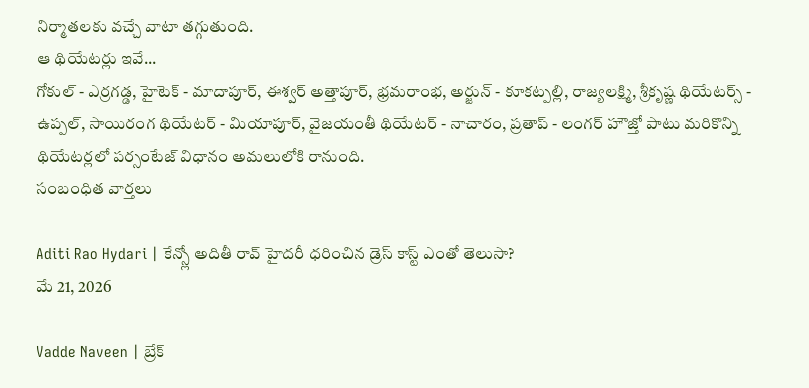నిర్మాతలకు వచ్చే వాటా తగ్గుతుంది.
ఆ థియేటర్లు ఇవే...
గోకుల్ - ఎర్రగడ్డ, హైటెక్ - మాదాపూర్, ఈశ్వర్ అత్తాపూర్, భ్రమరాంభ, అర్జున్ - కూకట్పల్లి, రాజ్యలక్ష్మి, శ్రీకృష్ణ థియేటర్స్ - ఉప్పల్, సాయిరంగ థియేటర్ - మియాపూర్, వైజయంతీ థియేటర్ - నాచారం, ప్రతాప్ - లంగర్ హౌజ్తో పాటు మరికొన్ని థియేటర్లలో పర్సంటేజ్ విధానం అమలులోకి రానుంది.
సంబంధిత వార్తలు

Aditi Rao Hydari | కేన్స్లో అదితీ రావ్ హైదరీ ధరించిన డ్రెస్ కాస్ట్ ఎంతో తెలుసా?
మే 21, 2026

Vadde Naveen | బ్రేక్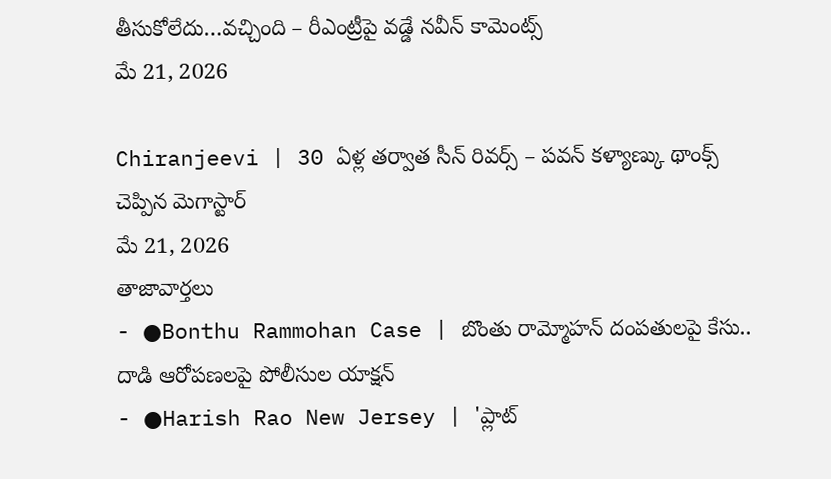తీసుకోలేదు…వచ్చింది – రీఎంట్రీపై వడ్డే నవీన్ కామెంట్స్
మే 21, 2026

Chiranjeevi | 30 ఏళ్ల తర్వాత సీన్ రివర్స్ – పవన్ కళ్యాణ్కు థాంక్స్ చెప్పిన మెగాస్టార్
మే 21, 2026
తాజావార్తలు
- ●Bonthu Rammohan Case | బొంతు రామ్మోహన్ దంపతులపై కేసు.. దాడి ఆరోపణలపై పోలీసుల యాక్షన్
- ●Harish Rao New Jersey | 'ప్లాట్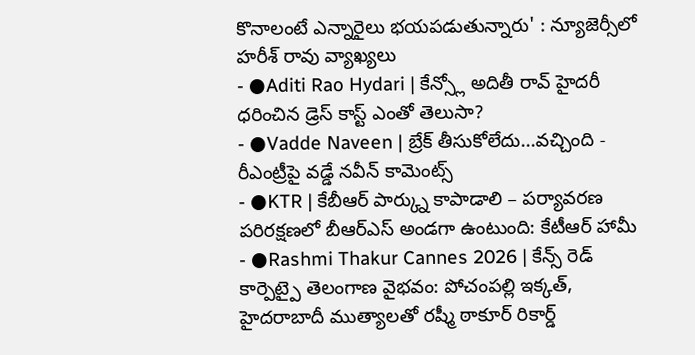కొనాలంటే ఎన్నారైలు భయపడుతున్నారు' : న్యూజెర్సీలో హరీశ్ రావు వ్యాఖ్యలు
- ●Aditi Rao Hydari | కేన్స్లో అదితీ రావ్ హైదరీ ధరించిన డ్రెస్ కాస్ట్ ఎంతో తెలుసా?
- ●Vadde Naveen | బ్రేక్ తీసుకోలేదు...వచ్చింది - రీఎంట్రీపై వడ్డే నవీన్ కామెంట్స్
- ●KTR | కేబీఆర్ పార్క్ను కాపాడాలి – పర్యావరణ పరిరక్షణలో బీఆర్ఎస్ అండగా ఉంటుంది: కేటీఆర్ హామీ
- ●Rashmi Thakur Cannes 2026 | కేన్స్ రెడ్ కార్పెట్పై తెలంగాణ వైభవం: పోచంపల్లి ఇక్కత్, హైదరాబాదీ ముత్యాలతో రష్మీ ఠాకూర్ రికార్డ్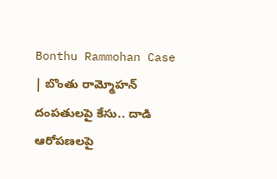Bonthu Rammohan Case | బొంతు రామ్మోహన్ దంపతులపై కేసు.. దాడి ఆరోపణలపై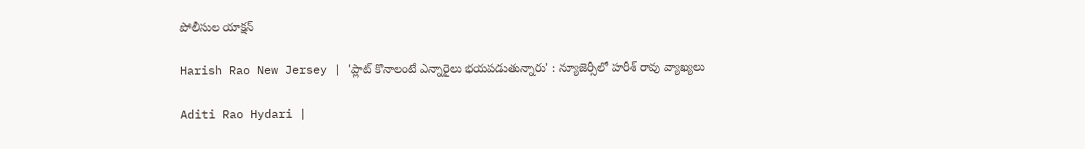పోలీసుల యాక్షన్

Harish Rao New Jersey | 'ప్లాట్ కొనాలంటే ఎన్నారైలు భయపడుతున్నారు' : న్యూజెర్సీలో హరీశ్ రావు వ్యాఖ్యలు

Aditi Rao Hydari |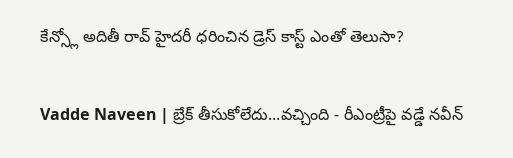కేన్స్లో అదితీ రావ్ హైదరీ ధరించిన డ్రెస్ కాస్ట్ ఎంతో తెలుసా?

Vadde Naveen | బ్రేక్ తీసుకోలేదు...వచ్చింది - రీఎంట్రీపై వడ్డే నవీన్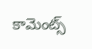కామెంట్స్